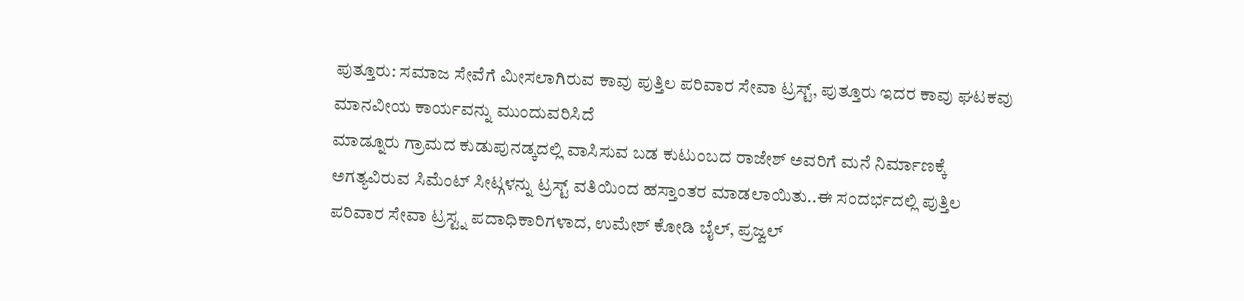ಪುತ್ತೂರು: ಸಮಾಜ ಸೇವೆಗೆ ಮೀಸಲಾಗಿರುವ ಕಾವು ಪುತ್ತಿಲ ಪರಿವಾರ ಸೇವಾ ಟ್ರಸ್ಟ್, ಪುತ್ತೂರು ಇದರ ಕಾವು ಘಟಕವು ಮಾನವೀಯ ಕಾರ್ಯವನ್ನು ಮುಂದುವರಿಸಿದೆ
ಮಾಡ್ನೂರು ಗ್ರಾಮದ ಕುಡುಪುನಡ್ಕದಲ್ಲಿ ವಾಸಿಸುವ ಬಡ ಕುಟುಂಬದ ರಾಜೇಶ್ ಅವರಿಗೆ ಮನೆ ನಿರ್ಮಾಣಕ್ಕೆ ಅಗತ್ಯವಿರುವ ಸಿಮೆಂಟ್ ಸೀಟ್ಗಳನ್ನು ಟ್ರಸ್ಟ್ ವತಿಯಿಂದ ಹಸ್ತಾಂತರ ಮಾಡಲಾಯಿತು..ಈ ಸಂದರ್ಭದಲ್ಲಿ ಪುತ್ತಿಲ ಪರಿವಾರ ಸೇವಾ ಟ್ರಸ್ಟ್ನ ಪದಾಧಿಕಾರಿಗಳಾದ, ಉಮೇಶ್ ಕೋಡಿ ಬೈಲ್, ಪ್ರಜ್ವಲ್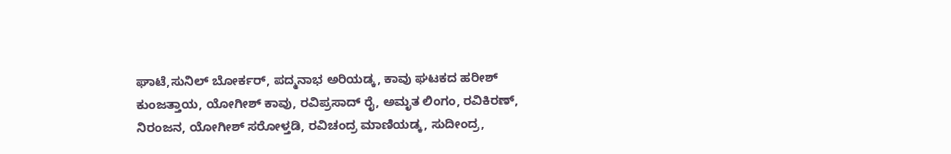ಘಾಟೆ,ಸುನಿಲ್ ಬೋರ್ಕರ್, ಪದ್ಮನಾಭ ಅರಿಯಡ್ಕ, ಕಾವು ಘಟಕದ ಹರೀಶ್ ಕುಂಜತ್ತಾಯ, ಯೋಗೀಶ್ ಕಾವು, ರವಿಪ್ರಸಾದ್ ರೈ, ಅಮೃತ ಲಿಂಗಂ, ರವಿಕಿರಣ್, ನಿರಂಜನ, ಯೋಗೀಶ್ ಸರೋಳ್ತಡಿ, ರವಿಚಂದ್ರ ಮಾಣಿಯಡ್ಕ, ಸುದೀಂದ್ರ,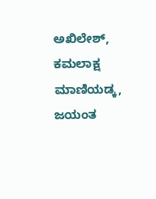ಅಖಿಲೇಶ್, ಕಮಲಾಕ್ಷ ಮಾಣಿಯಡ್ಕ, ಜಯಂತ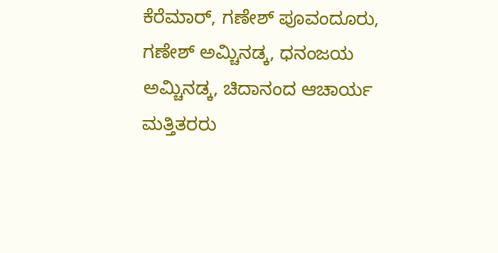ಕೆರೆಮಾರ್, ಗಣೇಶ್ ಪೂವಂದೂರು, ಗಣೇಶ್ ಅಮ್ಚಿನಡ್ಕ, ಧನಂಜಯ ಅಮ್ಚಿನಡ್ಕ, ಚಿದಾನಂದ ಆಚಾರ್ಯ ಮತ್ತಿತರರು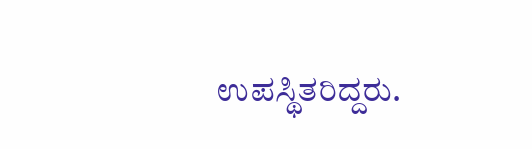ಉಪಸ್ಥಿತರಿದ್ದರು.